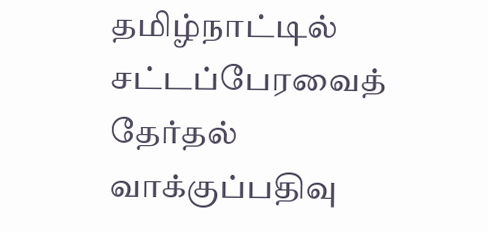தமிழ்நாட்டில் சட்டப்பேரவைத் தேர்தல் வாக்குப்பதிவு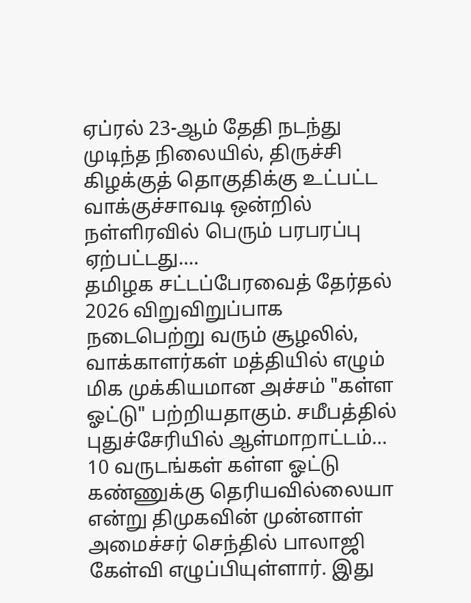ஏப்ரல் 23-ஆம் தேதி நடந்து முடிந்த நிலையில், திருச்சி கிழக்குத் தொகுதிக்கு உட்பட்ட வாக்குச்சாவடி ஒன்றில் நள்ளிரவில் பெரும் பரபரப்பு ஏற்பட்டது.…
தமிழக சட்டப்பேரவைத் தேர்தல் 2026 விறுவிறுப்பாக நடைபெற்று வரும் சூழலில், வாக்காளர்கள் மத்தியில் எழும் மிக முக்கியமான அச்சம் "கள்ள ஓட்டு" பற்றியதாகும். சமீபத்தில் புதுச்சேரியில் ஆள்மாறாட்டம்…
10 வருடங்கள் கள்ள ஓட்டு கண்ணுக்கு தெரியவில்லையா என்று திமுகவின் முன்னாள் அமைச்சர் செந்தில் பாலாஜி கேள்வி எழுப்பியுள்ளார். இது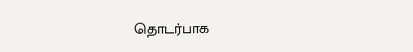தொடர்பாக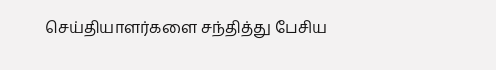செய்தியாளர்களை சந்தித்து பேசிய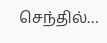செந்தில்…